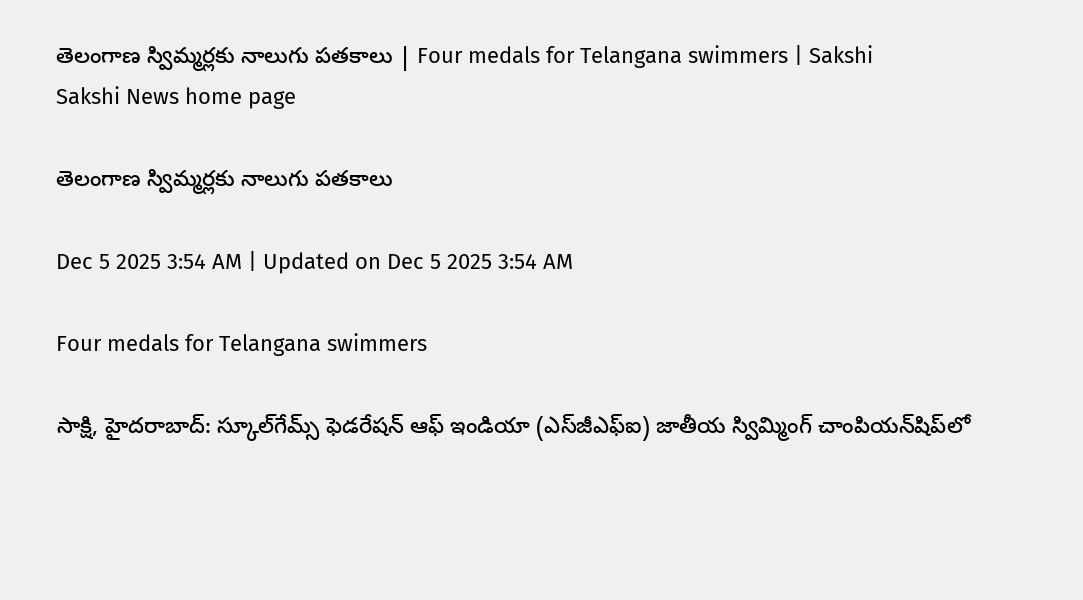తెలంగాణ స్విమ్మర్లకు నాలుగు పతకాలు | Four medals for Telangana swimmers | Sakshi
Sakshi News home page

తెలంగాణ స్విమ్మర్లకు నాలుగు పతకాలు

Dec 5 2025 3:54 AM | Updated on Dec 5 2025 3:54 AM

Four medals for Telangana swimmers

సాక్షి, హైదరాబాద్‌: స్కూల్‌గేమ్స్‌ ఫెడరేషన్‌ ఆఫ్‌ ఇండియా (ఎస్‌జీఎఫ్‌ఐ) జాతీయ స్విమ్మింగ్‌ చాంపియన్‌షిప్‌లో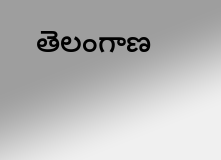తెలంగాణ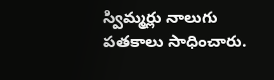స్విమ్మర్లు నాలుగు పతకాలు సాధించారు.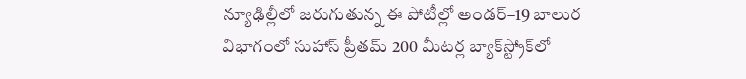న్యూఢిల్లీలో జరుగుతున్న ఈ పోటీల్లో అండర్‌–19 బాలుర విభాగంలో సుహాస్‌ ప్రీతమ్‌ 200 మీటర్ల బ్యాక్‌స్ట్రోక్‌లో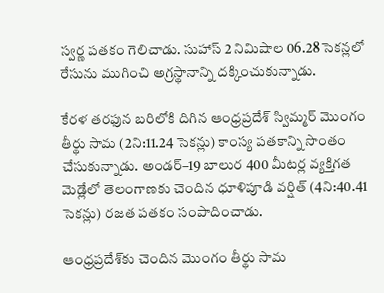స్వర్ణ పతకం గెలిచాడు. సుహాస్‌ 2 నిమిషాల 06.28 సెకన్లలో రేసును ముగించి అగ్రస్థానాన్ని దక్కించుకున్నాడు.

కేరళ తరఫున బరిలోకి దిగిన ఆంధ్రప్రదేశ్‌ స్విమ్మర్‌ మొంగం తీర్థు సామ (2ని:11.24 సెకన్లు) కాంస్య పతకాన్ని సొంతం చేసుకున్నాడు. అండర్‌–19 బాలుర 400 మీటర్ల వ్యక్తిగత మెడ్లేలో తెలంగాణకు చెందిన ధూళిపూడి వర్షిత్‌ (4ని:40.41 సెకన్లు) రజత పతకం సంపాదించాడు.

ఆంధ్రప్రదేశ్‌కు చెందిన మొంగం తీర్థు సామ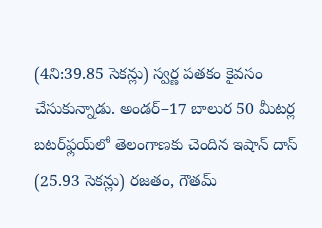(4ని:39.85 సెకన్లు) స్వర్ణ పతకం కైవసం చేసుకున్నాడు. అండర్‌–17 బాలుర 50 మీటర్ల బటర్‌ఫ్లయ్‌లో తెలంగాణకు చెందిన ఇషాన్‌ దాస్‌ (25.93 సెకన్లు) రజతం, గౌతమ్‌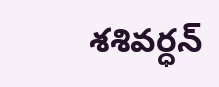శశివర్ధన్‌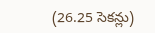(26.25 సెకన్లు)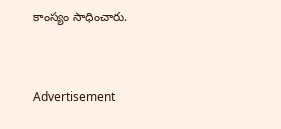కాంస్యం సాధించారు.


Advertisement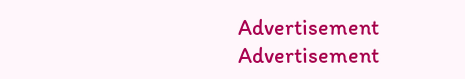Advertisement
Advertisement